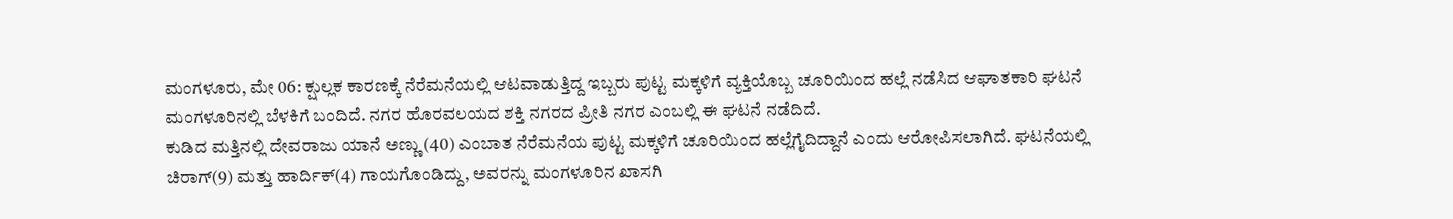ಮಂಗಳೂರು, ಮೇ 06: ಕ್ಷುಲ್ಲಕ ಕಾರಣಕ್ಕೆ ನೆರೆಮನೆಯಲ್ಲಿ ಆಟವಾಡುತ್ತಿದ್ದ ಇಬ್ಬರು ಪುಟ್ಟ ಮಕ್ಕಳಿಗೆ ವ್ಯಕ್ತಿಯೊಬ್ಬ ಚೂರಿಯಿಂದ ಹಲ್ಲೆ ನಡೆಸಿದ ಆಘಾತಕಾರಿ ಘಟನೆ ಮಂಗಳೂರಿನಲ್ಲಿ ಬೆಳಕಿಗೆ ಬಂದಿದೆ. ನಗರ ಹೊರವಲಯದ ಶಕ್ತಿ ನಗರದ ಪ್ರೀತಿ ನಗರ ಎಂಬಲ್ಲಿ ಈ ಘಟನೆ ನಡೆದಿದೆ.
ಕುಡಿದ ಮತ್ತಿನಲ್ಲಿ ದೇವರಾಜು ಯಾನೆ ಅಣ್ಣು (40) ಎಂಬಾತ ನೆರೆಮನೆಯ ಪುಟ್ಟ ಮಕ್ಕಳಿಗೆ ಚೂರಿಯಿಂದ ಹಲ್ಲೆಗೈದಿದ್ದಾನೆ ಎಂದು ಆರೋಪಿಸಲಾಗಿದೆ. ಘಟನೆಯಲ್ಲಿ ಚಿರಾಗ್(9) ಮತ್ತು ಹಾರ್ದಿಕ್(4) ಗಾಯಗೊಂಡಿದ್ದು, ಅವರನ್ನು ಮಂಗಳೂರಿನ ಖಾಸಗಿ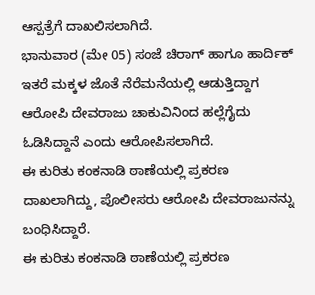ಆಸ್ಪತ್ರೆಗೆ ದಾಖಲಿಸಲಾಗಿದೆ.
ಭಾನುವಾರ (ಮೇ 05) ಸಂಜೆ ಚಿರಾಗ್ ಹಾಗೂ ಹಾರ್ದಿಕ್ ಇತರೆ ಮಕ್ಕಳ ಜೊತೆ ನೆರೆಮನೆಯಲ್ಲಿ ಆಡುತ್ತಿದ್ದಾಗ ಆರೋಪಿ ದೇವರಾಜು ಚಾಕುವಿನಿಂದ ಹಲ್ಲೆಗೈದು ಓಡಿಸಿದ್ದಾನೆ ಎಂದು ಆರೋಪಿಸಲಾಗಿದೆ.
ಈ ಕುರಿತು ಕಂಕನಾಡಿ ಠಾಣೆಯಲ್ಲಿ ಪ್ರಕರಣ ದಾಖಲಾಗಿದ್ದು, ಪೊಲೀಸರು ಆರೋಪಿ ದೇವರಾಜುನನ್ನು ಬಂಧಿಸಿದ್ದಾರೆ.
ಈ ಕುರಿತು ಕಂಕನಾಡಿ ಠಾಣೆಯಲ್ಲಿ ಪ್ರಕರಣ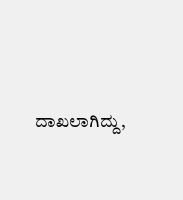ದಾಖಲಾಗಿದ್ದು,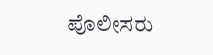ಪೊಲೀಸರು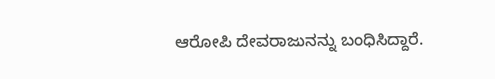ಆರೋಪಿ ದೇವರಾಜುನನ್ನು ಬಂಧಿಸಿದ್ದಾರೆ.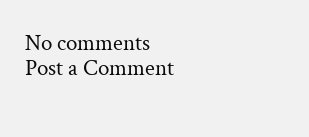No comments
Post a Comment